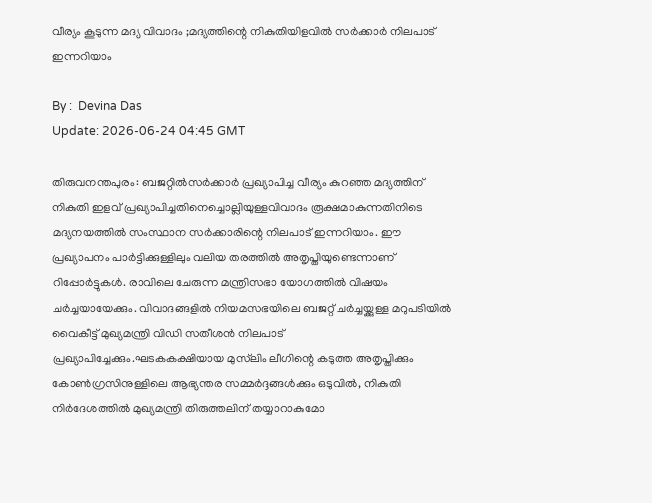വീര്യം കൂടുന്ന മദ്യ വിവാദം ;മദ്യത്തിന്റെ നികുതിയിളവിൽ സർക്കാർ നിലപാട് ഇന്നറിയാം

By :  Devina Das
Update: 2026-06-24 04:45 GMT

തിരുവനന്തപുരം: ബജറ്റിൽസർക്കാർ പ്രഖ്യാപിച്ച വീര്യം കുറഞ്ഞ മദ്യത്തിന് നികുതി ഇളവ് പ്രഖ്യാപിച്ചതിനെച്ചൊല്ലിയുള്ളവിവാദം രൂക്ഷമാകുന്നതിനിടെ മദ്യനയത്തിൽ സംസ്ഥാന സർക്കാരിന്റെ നിലപാട് ഇന്നറിയാം. ഈ പ്രഖ്യാപനം പാർട്ടിക്കുള്ളിലും വലിയ തരത്തിൽ അതൃപ്തിയുണ്ടെന്നാണ് റിപ്പോർട്ടുകൾ. രാവിലെ ചേരുന്ന മന്ത്രിസഭാ യോഗത്തിൽ വിഷയം ചർച്ചയായേക്കും. വിവാദങ്ങളിൽ നിയമസഭയിലെ ബജറ്റ് ചർച്ചയ്ക്കുള്ള മറുപടിയിൽ വൈകീട്ട് മുഖ്യമന്ത്രി വിഡി സതീശൻ നിലപാട് പ്രഖ്യാപിച്ചേക്കും.ഘടകകക്ഷിയായ മുസ്‌ലിം ലീഗിന്റെ കടുത്ത അതൃപ്തിക്കും കോൺഗ്രസിനുള്ളിലെ ആഭ്യന്തര സമ്മർദ്ദങ്ങൾക്കും ഒടുവിൽ, നികുതി നിർദേശത്തിൽ മുഖ്യമന്ത്രി തിരുത്തലിന് തയ്യാറാകുമോ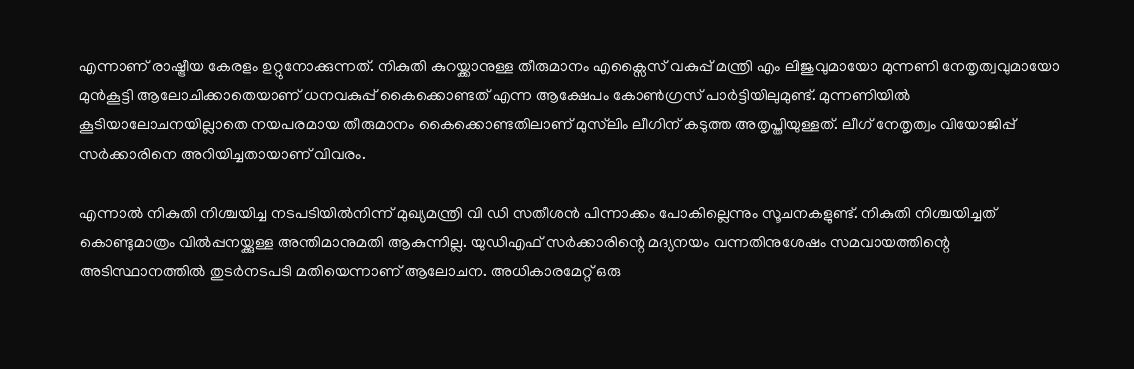എന്നാണ് രാഷ്ട്രീയ കേരളം ഉറ്റുനോക്കുന്നത്. നികുതി കുറയ്ക്കാനുള്ള തീരുമാനം എക്സൈസ് വകുപ്പ് മന്ത്രി എം ലിജുവുമായോ മുന്നണി നേതൃത്വവുമായോ മുൻകൂട്ടി ആലോചിക്കാതെയാണ് ധനവകുപ്പ് കൈക്കൊണ്ടത് എന്ന ആക്ഷേപം കോൺഗ്രസ് പാർട്ടിയിലുമുണ്ട്. മുന്നണിയിൽ കൂടിയാലോചനയില്ലാതെ നയപരമായ തീരുമാനം കൈക്കൊണ്ടതിലാണ് മുസ്‌ലിം ലീഗിന് കടുത്ത അതൃപ്തിയുള്ളത്. ലീഗ് നേതൃത്വം വിയോജിപ്പ് സർക്കാരിനെ അറിയിച്ചതായാണ് വിവരം.

എന്നാൽ നികുതി നിശ്ചയിച്ച നടപടിയിൽനിന്ന് മുഖ്യമന്ത്രി വി ഡി സതീശൻ പിന്നാക്കം പോകില്ലെന്നും സൂചനകളുണ്ട്. നികുതി നിശ്ചയിച്ചത് കൊണ്ടുമാത്രം വിൽപ്പനയ്ക്കുള്ള അന്തിമാനുമതി ആകുന്നില്ല. യുഡിഎഫ് സർക്കാരിന്റെ മദ്യനയം വന്നതിനുശേഷം സമവായത്തിന്റെ അടിസ്ഥാനത്തിൽ തുടർനടപടി മതിയെന്നാണ് ആലോചന. അധികാരമേറ്റ് ഒരു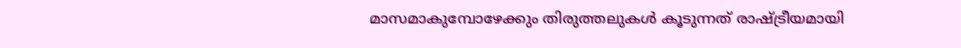മാസമാകുമ്പോഴേക്കും തിരുത്തലുകൾ കൂടുന്നത് രാഷ്ട്രീയമായി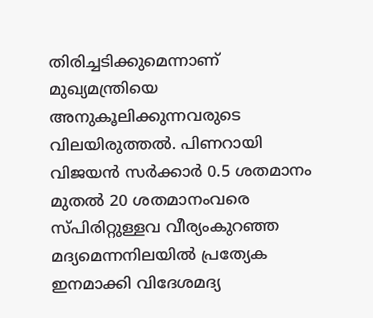തിരിച്ചടിക്കുമെന്നാണ് മുഖ്യമന്ത്രിയെ അനുകൂലിക്കുന്നവരുടെ വിലയിരുത്തൽ. പിണറായി വിജയൻ സർക്കാർ 0.5 ശതമാനം മുതൽ 20 ശതമാനംവരെ സ്പിരിറ്റുള്ളവ വീര്യംകുറഞ്ഞ മദ്യമെന്നനിലയിൽ പ്രത്യേക ഇനമാക്കി വിദേശമദ്യ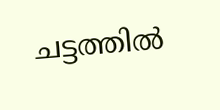ചട്ടത്തിൽ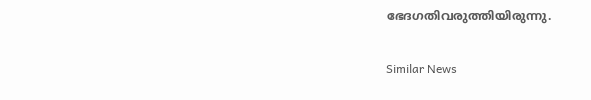ഭേദഗതിവരുത്തിയിരുന്നു.

Similar News